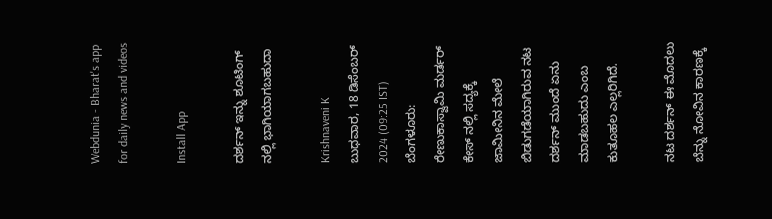Webdunia - Bharat's app for daily news and videos

Install App

ದರ್ಶನ್ ಇನ್ನು ಶೂಟಿಂಗ್ ನಲ್ಲಿ ಭಾಗಿಯಾಗಬಹುದಾ

Krishnaveni K
ಬುಧವಾರ, 18 ಡಿಸೆಂಬರ್ 2024 (09:25 IST)
ಬೆಂಗಳೂರು: ರೇಣುಕಾಸ್ವಾಮಿ ಮರ್ಡರ್ ಕೇಸ್ ನಲ್ಲಿ ಸದ್ಯಕ್ಕೆ ಜಾಮೀನಿನ ಮೇಲೆ ಬಿಡುಗಡೆಯಾಗಿರುವ ನಟ ದರ್ಶನ್ ಮುಂದೆ ಏನು ಮಾಡಬಹುದು ಎಂಬ ಕುತೂಹಲ ಎಲ್ಲರಿಗಿದೆ.

ನಟ ದರ್ಶನ್ ಈ ಮೊದಲು ಬೆನ್ನು ನೋವಿನ ಕಾರಣಕ್ಕೆ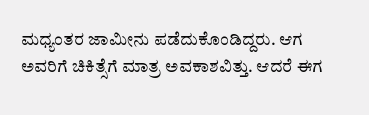ಮಧ್ಯಂತರ ಜಾಮೀನು ಪಡೆದುಕೊಂಡಿದ್ದರು. ಆಗ ಅವರಿಗೆ ಚಿಕಿತ್ಸೆಗೆ ಮಾತ್ರ ಅವಕಾಶವಿತ್ತು. ಆದರೆ ಈಗ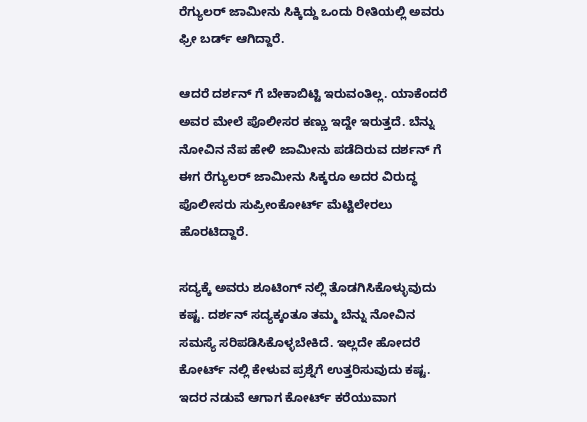ರೆಗ್ಯುಲರ್ ಜಾಮೀನು ಸಿಕ್ಕಿದ್ದು ಒಂದು ರೀತಿಯಲ್ಲಿ ಅವರು ಫ್ರೀ ಬರ್ಡ್ ಆಗಿದ್ದಾರೆ.

ಆದರೆ ದರ್ಶನ್ ಗೆ ಬೇಕಾಬಿಟ್ಟಿ ಇರುವಂತಿಲ್ಲ. ಯಾಕೆಂದರೆ ಅವರ ಮೇಲೆ ಪೊಲೀಸರ ಕಣ್ಣು ಇದ್ದೇ ಇರುತ್ತದೆ. ಬೆನ್ನು ನೋವಿನ ನೆಪ ಹೇಳಿ ಜಾಮೀನು ಪಡೆದಿರುವ ದರ್ಶನ್ ಗೆ ಈಗ ರೆಗ್ಯುಲರ್ ಜಾಮೀನು ಸಿಕ್ಕರೂ ಅದರ ವಿರುದ್ಧ ಪೊಲೀಸರು ಸುಪ್ರೀಂಕೋರ್ಟ್ ಮೆಟ್ಟಿಲೇರಲು ಹೊರಟಿದ್ದಾರೆ.

ಸದ್ಯಕ್ಕೆ ಅವರು ಶೂಟಿಂಗ್ ನಲ್ಲಿ ತೊಡಗಿಸಿಕೊಳ್ಳುವುದು ಕಷ್ಟ. ದರ್ಶನ್ ಸದ್ಯಕ್ಕಂತೂ ತಮ್ಮ ಬೆನ್ನು ನೋವಿನ ಸಮಸ್ಯೆ ಸರಿಪಡಿಸಿಕೊಳ್ಳಬೇಕಿದೆ. ಇಲ್ಲದೇ ಹೋದರೆ ಕೋರ್ಟ್ ನಲ್ಲಿ ಕೇಳುವ ಪ್ರಶ್ನೆಗೆ ಉತ್ತರಿಸುವುದು ಕಷ್ಟ. ಇದರ ನಡುವೆ ಆಗಾಗ ಕೋರ್ಟ್ ಕರೆಯುವಾಗ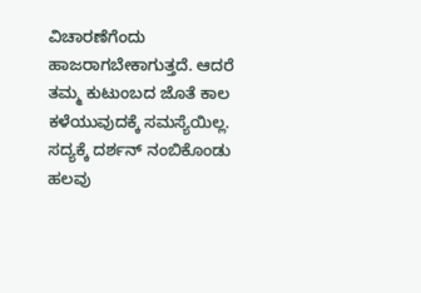ವಿಚಾರಣೆಗೆಂದು ಹಾಜರಾಗಬೇಕಾಗುತ್ತದೆ. ಆದರೆ ತಮ್ಮ ಕುಟುಂಬದ ಜೊತೆ ಕಾಲ ಕಳೆಯುವುದಕ್ಕೆ ಸಮಸ್ಯೆಯಿಲ್ಲ. ಸದ್ಯಕ್ಕೆ ದರ್ಶನ್ ನಂಬಿಕೊಂಡು ಹಲವು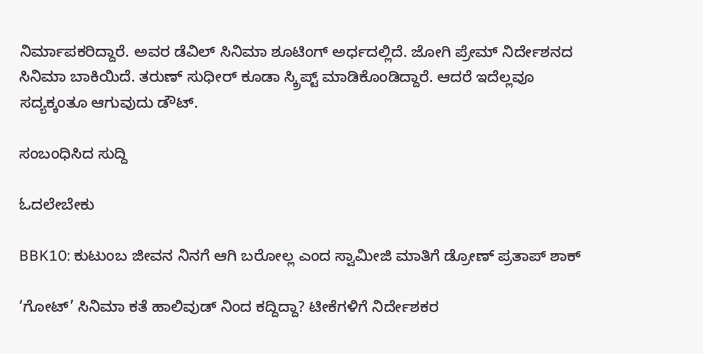ನಿರ್ಮಾಪಕರಿದ್ದಾರೆ. ಅವರ ಡೆವಿಲ್ ಸಿನಿಮಾ ಶೂಟಿಂಗ್ ಅರ್ಧದಲ್ಲಿದೆ. ಜೋಗಿ ಪ್ರೇಮ್ ನಿರ್ದೇಶನದ ಸಿನಿಮಾ ಬಾಕಿಯಿದೆ. ತರುಣ್ ಸುಧೀರ್ ಕೂಡಾ ಸ್ಕ್ರಿಪ್ಟ್ ಮಾಡಿಕೊಂಡಿದ್ದಾರೆ. ಆದರೆ ಇದೆಲ್ಲವೂ ಸದ್ಯಕ್ಕಂತೂ ಆಗುವುದು ಡೌಟ್.

ಸಂಬಂಧಿಸಿದ ಸುದ್ದಿ

ಓದಲೇಬೇಕು

BBK10: ಕುಟುಂಬ ಜೀವನ ನಿನಗೆ ಆಗಿ ಬರೋಲ್ಲ ಎಂದ ಸ್ವಾಮೀಜಿ ಮಾತಿಗೆ ಡ್ರೋಣ್ ಪ್ರತಾಪ್ ಶಾಕ್

‘ಗೋಟ್’ ಸಿನಿಮಾ ಕತೆ ಹಾಲಿವುಡ್ ನಿಂದ ಕದ್ದಿದ್ದಾ? ಟೀಕೆಗಳಿಗೆ ನಿರ್ದೇಶಕರ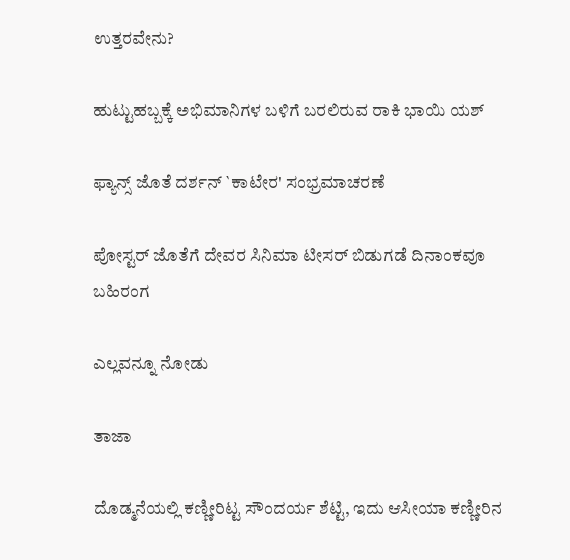ಉತ್ತರವೇನು?

ಹುಟ್ಟುಹಬ್ಬಕ್ಕೆ ಅಭಿಮಾನಿಗಳ ಬಳಿಗೆ ಬರಲಿರುವ ರಾಕಿ ಭಾಯಿ ಯಶ್

ಫ್ಯಾನ್ಸ್ ಜೊತೆ ದರ್ಶನ್ `ಕಾಟೇರ' ಸಂಭ್ರಮಾಚರಣೆ

ಪೋಸ್ಟರ್ ಜೊತೆಗೆ ದೇವರ ಸಿನಿಮಾ ಟೀಸರ್ ಬಿಡುಗಡೆ ದಿನಾಂಕವೂ ಬಹಿರಂಗ

ಎಲ್ಲವನ್ನೂ ನೋಡು

ತಾಜಾ

ದೊಡ್ಮನೆಯಲ್ಲಿ ಕಣ್ಣೀರಿಟ್ಟ ಸೌಂದರ್ಯ ಶೆಟ್ಟಿ, ಇದು ಆಸೀಯಾ ಕಣ್ಣೀರಿನ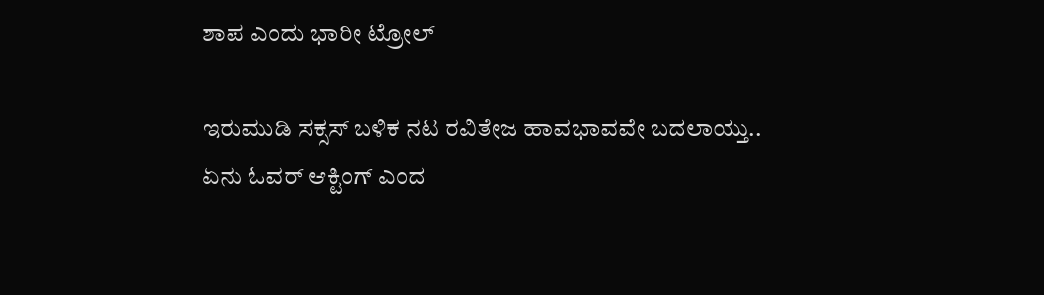ಶಾಪ ಎಂದು ಭಾರೀ ಟ್ರೋಲ್‌

ಇರುಮುಡಿ ಸಕ್ಸಸ್ ಬಳಿಕ ನಟ ರವಿತೇಜ ಹಾವಭಾವವೇ ಬದಲಾಯ್ತು.. ಏನು ಓವರ್ ಆಕ್ಟಿಂಗ್ ಎಂದ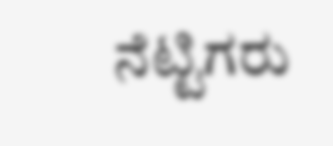ನೆಟ್ಟಿಗರು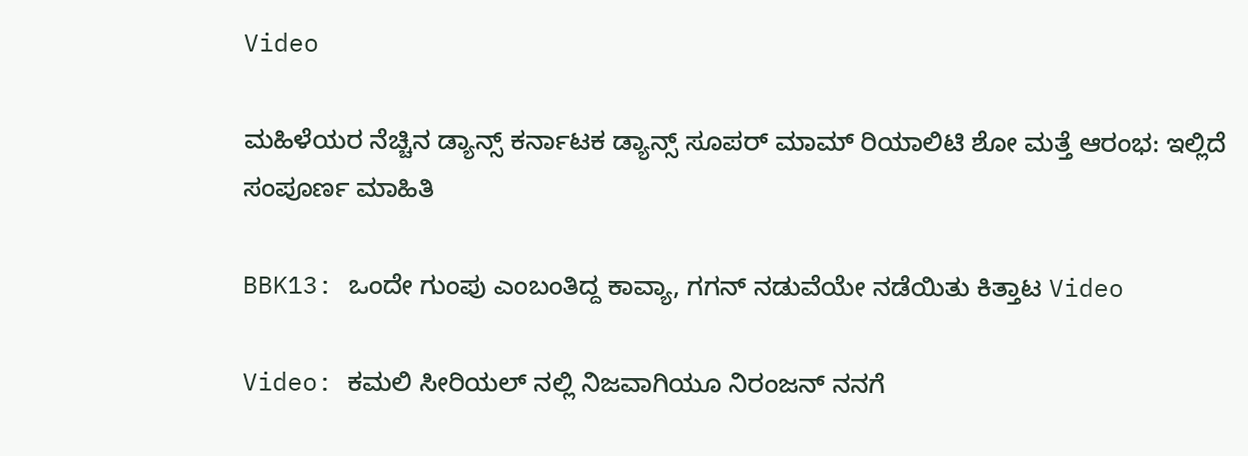Video

ಮಹಿಳೆಯರ ನೆಚ್ಚಿನ ಡ್ಯಾನ್ಸ್ ಕರ್ನಾಟಕ ಡ್ಯಾನ್ಸ್ ಸೂಪರ್ ಮಾಮ್ ರಿಯಾಲಿಟಿ ಶೋ ಮತ್ತೆ ಆರಂಭ: ಇಲ್ಲಿದೆ ಸಂಪೂರ್ಣ ಮಾಹಿತಿ

BBK13: ಒಂದೇ ಗುಂಪು ಎಂಬಂತಿದ್ದ ಕಾವ್ಯಾ, ಗಗನ್ ನಡುವೆಯೇ ನಡೆಯಿತು ಕಿತ್ತಾಟ Video

Video: ಕಮಲಿ ಸೀರಿಯಲ್ ನಲ್ಲಿ ನಿಜವಾಗಿಯೂ ನಿರಂಜನ್ ನನಗೆ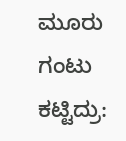ಮೂರು ಗಂಟು ಕಟ್ಟಿದ್ರು: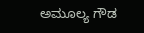ಅಮೂಲ್ಯ ಗೌಡ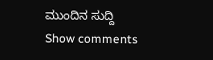ಮುಂದಿನ ಸುದ್ದಿ
Show comments